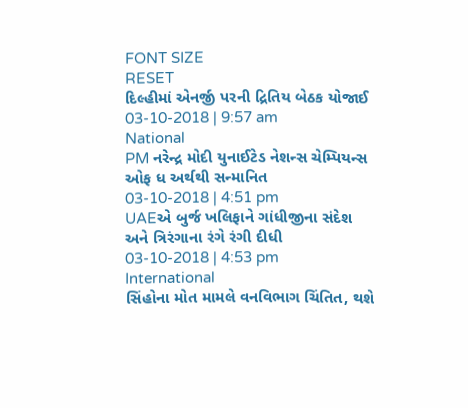FONT SIZE
RESET
દિલ્હીમાં એનર્જી પરની દ્રિતિય બેઠક યોજાઈ
03-10-2018 | 9:57 am
National
PM નરેન્દ્ર મોદી યુનાઈટેડ નેશન્સ ચેમ્પિયન્સ ઓફ ધ અર્થથી સન્માનિત
03-10-2018 | 4:51 pm
UAEએ બુર્જ ખલિફાને ગાંધીજીના સંદેશ અને ત્રિરંગાના રંગે રંગી દીધી
03-10-2018 | 4:53 pm
International
સિંહોના મોત મામલે વનવિભાગ ચિંતિત, થશે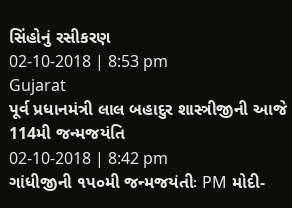સિંહોનું રસીકરણ
02-10-2018 | 8:53 pm
Gujarat
પૂર્વ પ્રધાનમંત્રી લાલ બહાદુર શાસ્ત્રીજીની આજે 114મી જન્મજયંતિ
02-10-2018 | 8:42 pm
ગાંધીજીની ૧પ૦મી જન્મજયંતીઃ PM મોદી-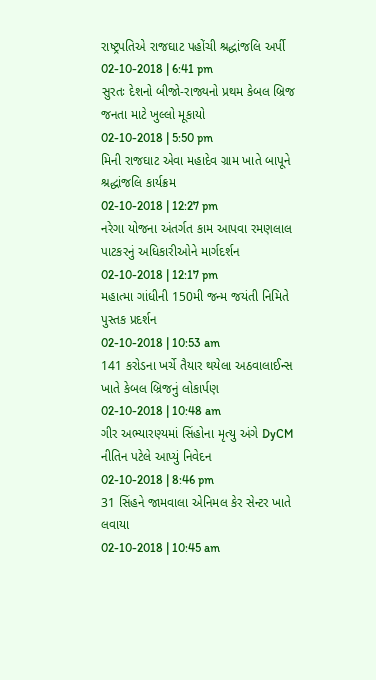રાષ્ટ્રપતિએ રાજઘાટ પહોંચી શ્રદ્ધાંજલિ અર્પી
02-10-2018 | 6:41 pm
સુરતઃ દેશનો બીજો-રાજ્યનો પ્રથમ કેબલ બ્રિજ જનતા માટે ખુલ્લો મૂકાયો
02-10-2018 | 5:50 pm
મિની રાજઘાટ એવા મહાદેવ ગ્રામ ખાતે બાપૂને શ્રદ્ધાંજલિ કાર્યક્રમ
02-10-2018 | 12:27 pm
નરેગા યોજના અંતર્ગત કામ આપવા રમણલાલ પાટકરનું અધિકારીઓને માર્ગદર્શન
02-10-2018 | 12:17 pm
મહાત્મા ગાંધીની 150મી જન્મ જયંતી નિમિતે પુસ્તક પ્રદર્શન
02-10-2018 | 10:53 am
141 કરોડના ખર્ચે તૈયાર થયેલા અઠવાલાઈન્સ ખાતે કેબલ બ્રિજનું લોકાર્પણ
02-10-2018 | 10:48 am
ગીર અભ્યારણ્યમાં સિંહોના મૃત્યુ અંગે DyCM નીતિન પટેલે આપ્યું નિવેદન
02-10-2018 | 8:46 pm
31 સિંહને જામવાલા એનિમલ કેર સેન્ટર ખાતે લવાયા
02-10-2018 | 10:45 am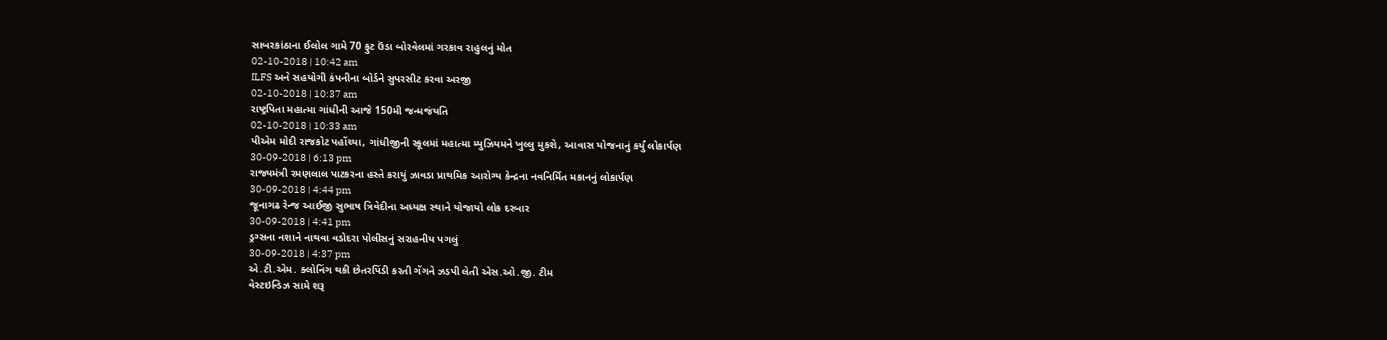સાબરકાંઠાના ઈલોલ ગામે 70 ફુટ ઉંડા બોરવેલમાં ગરકાવ રાહુલનું મોત
02-10-2018 | 10:42 am
ILFS અને સહયોગી કંપનીના બોર્ડને સુપરસીટ કરવા અરજી
02-10-2018 | 10:37 am
રાષ્ટ્રપિતા મહાત્મા ગાંધીની આજે 150મી જન્મજંયતિ
02-10-2018 | 10:33 am
પીએમ મોદી રાજકોટ પહોંચ્યા, ગાંધીજીની સ્કૂલમાં મહાત્મા મ્યુઝિયમને ખુલ્લુ મુકશે, આવાસ યોજનાનું કર્યું લોકાર્પણ
30-09-2018 | 6:13 pm
રાજ્યમંત્રી રમણલાલ પાટકરના હસ્તે કરાયું ઝાવડા પ્રાથમિક આરોગ્ય કેન્દ્રના નવનિર્મિત મકાનનું લોકાર્પણ
30-09-2018 | 4:44 pm
જૂનાગઢ રેન્જ આઈજી સુભાષ ત્રિવેદીના અધ્યક્ષ સ્થાને યોજાયો લોક દરબાર
30-09-2018 | 4:41 pm
ડ્રગ્સના નશાને નાથવા વડોદરા પોલીસનું સરાહનીય પગલું
30-09-2018 | 4:37 pm
એ.ટી.એમ. ક્લોનિંગ થકી છેતરપિંડી કરતી ગેંગને ઝડપી લેતી એસ.ઓ.જી. ટીમ
વેસ્ટઇન્ડિઝ સામે શરૂ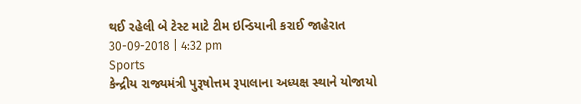થઈ રહેલી બે ટેસ્ટ માટે ટીમ ઇન્ડિયાની કરાઈ જાહેરાત
30-09-2018 | 4:32 pm
Sports
કેન્દ્રીય રાજ્યમંત્રી પુરૂષોત્તમ રૂપાલાના અધ્યક્ષ સ્થાને યોજાયો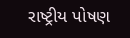રાષ્ટ્રીય પોષણ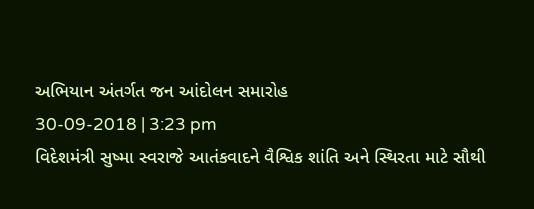અભિયાન અંતર્ગત જન આંદોલન સમારોહ
30-09-2018 | 3:23 pm
વિદેશમંત્રી સુષ્મા સ્વરાજે આતંકવાદને વૈશ્વિક શાંતિ અને સ્થિરતા માટે સૌથી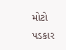મોટો પડકાર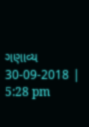ગણાવ્ય
30-09-2018 | 5:28 pm